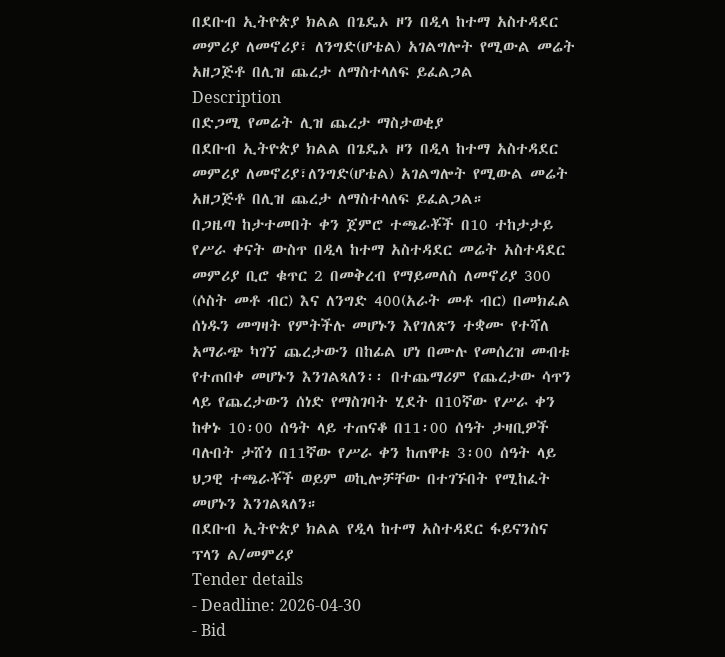በደቡብ ኢትዮጵያ ክልል በጌዴኦ ዞን በዲላ ከተማ አስተዳደር መምሪያ ለመኖሪያ፣ ለንግድ(ሆቴል) አገልግሎት የሚውል መሬት አዘጋጅቶ በሊዝ ጨረታ ለማስተላለፍ ይፈልጋል
Description
በድጋሚ የመሬት ሊዝ ጨረታ ማስታወቂያ
በደቡብ ኢትዮጵያ ክልል በጌዴኦ ዞን በዲላ ከተማ አስተዳደር መምሪያ ለመኖሪያ፣ለንግድ(ሆቴል) አገልግሎት የሚውል መሬት አዘጋጅቶ በሊዝ ጨረታ ለማስተላለፍ ይፈልጋል።
በጋዜጣ ከታተመበት ቀን ጀምሮ ተጫራቾች በ10 ተከታታይ የሥራ ቀናት ውስጥ በዲላ ከተማ አስተዳደር መሬት አስተዳደር መምሪያ ቢሮ ቁጥር 2 በመቅረብ የማይመለስ ለመኖሪያ 300 (ሶስት መቶ ብር) እና ለንግድ 400(አራት መቶ ብር) በመክፈል ሰነዱን መግዛት የምትችሉ መሆኑን እየገለጽን ተቋሙ የተሻለ አማራጭ ካገኘ ጨረታውን በከፊል ሆነ በሙሉ የመሰረዝ መብቱ የተጠበቀ መሆኑን እንገልጻለን፡፡ በተጨማሪም የጨረታው ሳጥን ላይ የጨረታውን ሰነድ የማስገባት ሂደት በ10ኛው የሥራ ቀን ከቀኑ 10፡00 ሰዓት ላይ ተጠናቆ በ11፡00 ሰዓት ታዛቢዎች ባሉበት ታሸጎ በ11ኛው የሥራ ቀን ከጠዋቱ 3፡00 ሰዓት ላይ ህጋዊ ተጫራቾች ወይም ወኪሎቻቸው በተገኙበት የሚከፈት መሆኑን እንገልጻለን።
በደቡብ ኢትዮጵያ ክልል የዲላ ከተማ አስተዳደር ፋይናንስና ፕላን ል/መምሪያ
Tender details
- Deadline: 2026-04-30
- Bid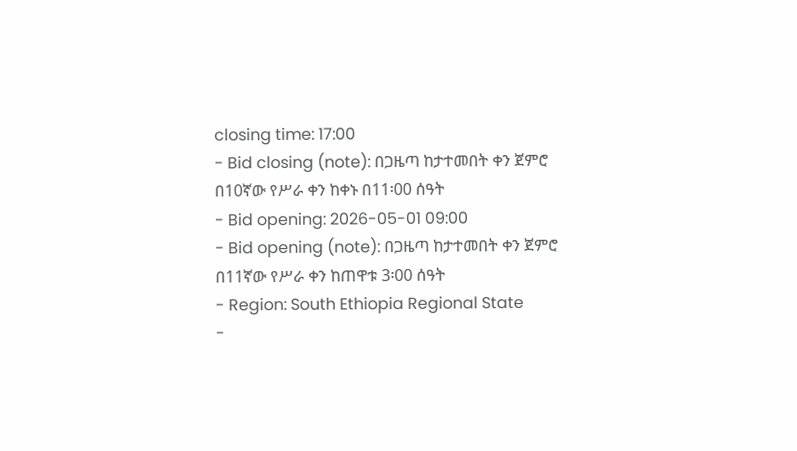closing time: 17:00
- Bid closing (note): በጋዜጣ ከታተመበት ቀን ጀምሮ በ10ኛው የሥራ ቀን ከቀኑ በ11፡00 ሰዓት
- Bid opening: 2026-05-01 09:00
- Bid opening (note): በጋዜጣ ከታተመበት ቀን ጀምሮ በ11ኛው የሥራ ቀን ከጠዋቱ 3፡00 ሰዓት
- Region: South Ethiopia Regional State
-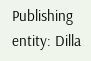Publishing entity: Dilla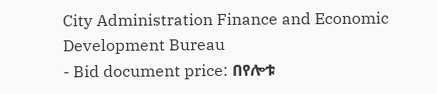City Administration Finance and Economic Development Bureau
- Bid document price: በየሎቱ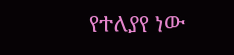የተለያየ ነው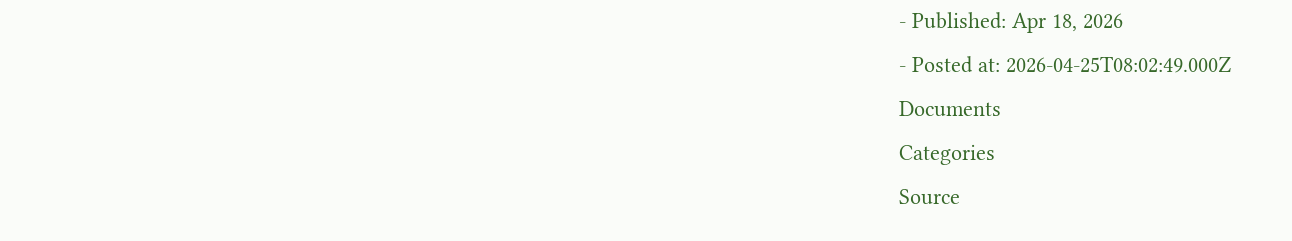- Published: Apr 18, 2026
- Posted at: 2026-04-25T08:02:49.000Z
Documents
Categories
Source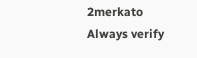2merkato
Always verify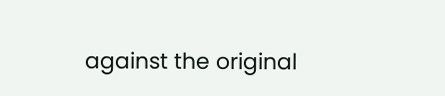against the original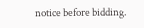notice before bidding.